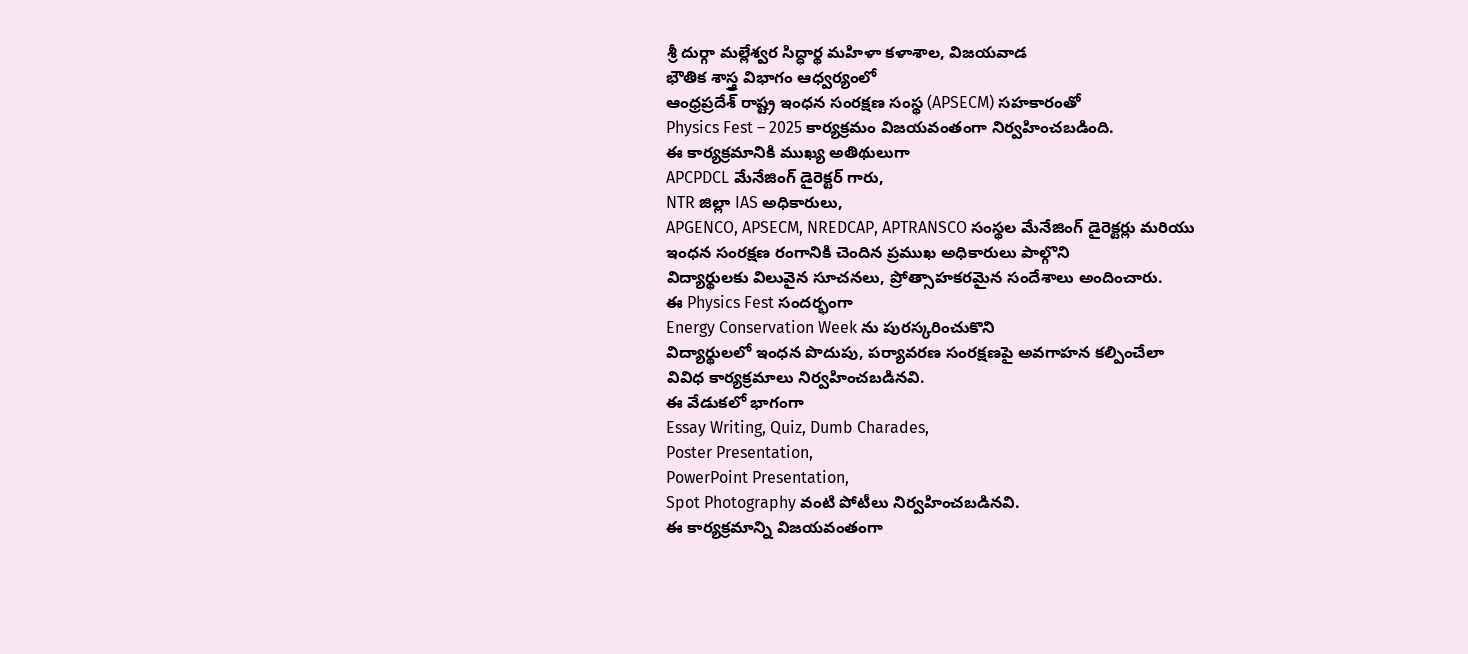శ్రీ దుర్గా మల్లేశ్వర సిద్ధార్థ మహిళా కళాశాల, విజయవాడ
భౌతిక శాస్త్ర విభాగం ఆధ్వర్యంలో
ఆంధ్రప్రదేశ్ రాష్ట్ర ఇంధన సంరక్షణ సంస్థ (APSECM) సహకారంతో
Physics Fest – 2025 కార్యక్రమం విజయవంతంగా నిర్వహించబడింది.
ఈ కార్యక్రమానికి ముఖ్య అతిథులుగా
APCPDCL మేనేజింగ్ డైరెక్టర్ గారు,
NTR జిల్లా IAS అధికారులు,
APGENCO, APSECM, NREDCAP, APTRANSCO సంస్థల మేనేజింగ్ డైరెక్టర్లు మరియు
ఇంధన సంరక్షణ రంగానికి చెందిన ప్రముఖ అధికారులు పాల్గొని
విద్యార్థులకు విలువైన సూచనలు, ప్రోత్సాహకరమైన సందేశాలు అందించారు.
ఈ Physics Fest సందర్భంగా
Energy Conservation Week ను పురస్కరించుకొని
విద్యార్థులలో ఇంధన పొదుపు, పర్యావరణ సంరక్షణపై అవగాహన కల్పించేలా
వివిధ కార్యక్రమాలు నిర్వహించబడినవి.
ఈ వేడుకలో భాగంగా
Essay Writing, Quiz, Dumb Charades,
Poster Presentation,
PowerPoint Presentation,
Spot Photography వంటి పోటీలు నిర్వహించబడినవి.
ఈ కార్యక్రమాన్ని విజయవంతంగా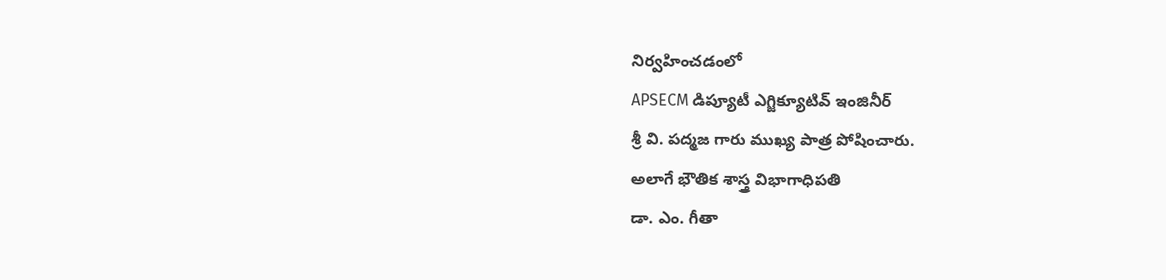నిర్వహించడంలో
APSECM డిప్యూటీ ఎగ్జిక్యూటివ్ ఇంజినీర్
శ్రీ వి. పద్మజ గారు ముఖ్య పాత్ర పోషించారు.
అలాగే భౌతిక శాస్త్ర విభాగాధిపతి
డా. ఎం. గీతా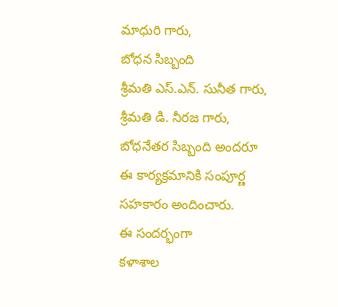మాధురి గారు,
బోధన సిబ్బంది
శ్రీమతి ఎస్.ఎన్. సునీత గారు, శ్రీమతి డి. నీరజ గారు,
బోధనేతర సిబ్బంది అందరూ
ఈ కార్యక్రమానికి సంపూర్ణ సహకారం అందించారు.
ఈ సందర్భంగా
కళాశాల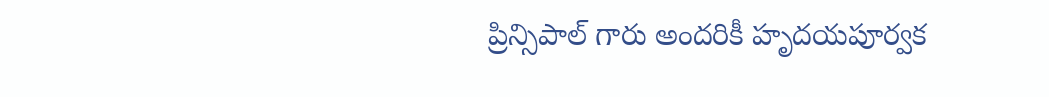ప్రిన్సిపాల్ గారు అందరికీ హృదయపూర్వక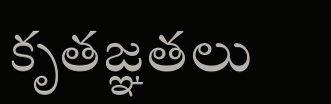కృతజ్ఞతలు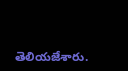తెలియజేశారు.